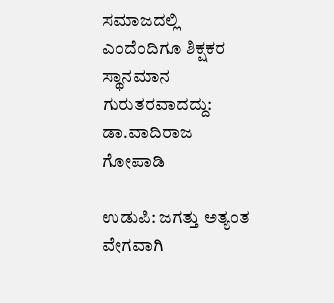ಸಮಾಜದಲ್ಲಿ ಎಂದೆಂದಿಗೂ ಶಿಕ್ಷಕರ ಸ್ಥಾನಮಾನ ಗುರುತರವಾದದ್ದು: ಡಾ.ವಾದಿರಾಜ ಗೋಪಾಡಿ

ಉಡುಪಿ: ಜಗತ್ತು ಅತ್ಯಂತ ವೇಗವಾಗಿ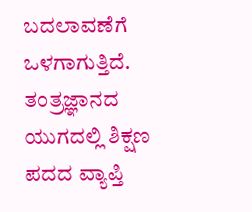ಬದಲಾವಣೆಗೆ ಒಳಗಾಗುತ್ತಿದೆ. ತಂತ್ರಜ್ಞಾನದ ಯುಗದಲ್ಲಿ ಶಿಕ್ಷಣ ಪದದ ವ್ಯಾಪ್ತಿ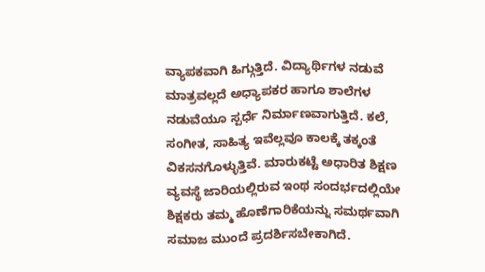ವ್ಯಾಪಕವಾಗಿ ಹಿಗ್ಗುತ್ತಿದೆ. ವಿದ್ಯಾರ್ಥಿಗಳ ನಡುವೆ ಮಾತ್ರವಲ್ಲದೆ ಅಧ್ಯಾಪಕರ ಹಾಗೂ ಶಾಲೆಗಳ ನಡುವೆಯೂ ಸ್ಪರ್ಧೆ ನಿರ್ಮಾಣವಾಗುತ್ತಿದೆ. ಕಲೆ, ಸಂಗೀತ, ಸಾಹಿತ್ಯ ಇವೆಲ್ಲವೂ ಕಾಲಕ್ಕೆ ತಕ್ಕಂತೆ ವಿಕಸನಗೊಳ್ಳುತ್ತಿವೆ. ಮಾರುಕಟ್ಟೆ ಅಧಾರಿತ ಶಿಕ್ಷಣ ವ್ಯವಸ್ಥೆ ಜಾರಿಯಲ್ಲಿರುವ ಇಂಥ ಸಂದರ್ಭದಲ್ಲಿಯೇ ಶಿಕ್ಷಕರು ತಮ್ಮ ಹೊಣೆಗಾರಿಕೆಯನ್ನು ಸಮರ್ಥವಾಗಿ ಸಮಾಜ ಮುಂದೆ ಪ್ರದರ್ಶಿಸಬೇಕಾಗಿದೆ.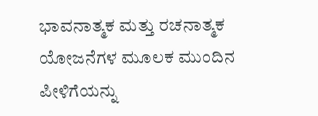ಭಾವನಾತ್ಮಕ ಮತ್ತು ರಚನಾತ್ಮಕ ಯೋಜನೆಗಳ ಮೂಲಕ ಮುಂದಿನ ಪೀಳಿಗೆಯನ್ನು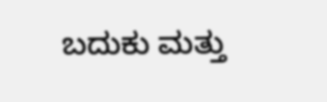ಬದುಕು ಮತ್ತು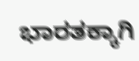ಭಾರತಕ್ಕಾಗಿ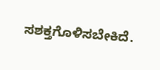ಸಶಕ್ತಗೊಳಿಸಬೇಕಿದೆ.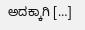ಅದಕ್ಕಾಗಿ […]